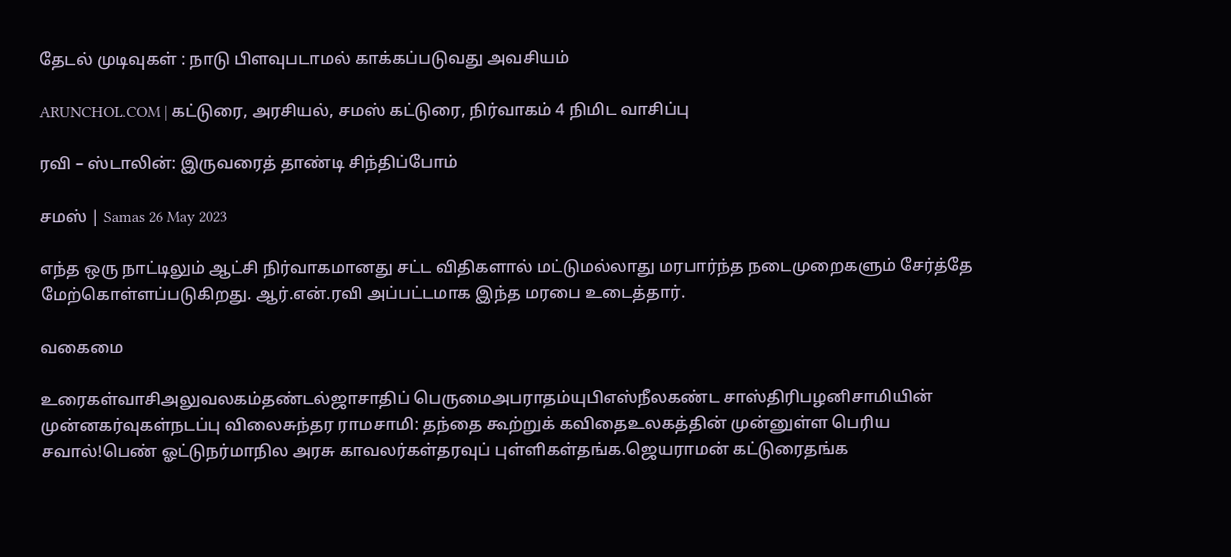தேடல் முடிவுகள் : நாடு பிளவுபடாமல் காக்கப்படுவது அவசியம்

ARUNCHOL.COM | கட்டுரை, அரசியல், சமஸ் கட்டுரை, நிர்வாகம் 4 நிமிட வாசிப்பு

ரவி – ஸ்டாலின்: இருவரைத் தாண்டி சிந்திப்போம்

சமஸ் | Samas 26 May 2023

எந்த ஒரு நாட்டிலும் ஆட்சி நிர்வாகமானது சட்ட விதிகளால் மட்டுமல்லாது மரபார்ந்த நடைமுறைகளும் சேர்த்தே மேற்கொள்ளப்படுகிறது. ஆர்.என்.ரவி அப்பட்டமாக இந்த மரபை உடைத்தார்.

வகைமை

உரைகள்வாசிஅலுவலகம்தண்டல்ஜாசாதிப் பெருமைஅபராதம்யுபிஎஸ்நீலகண்ட சாஸ்திரிபழனிசாமியின் முன்னகர்வுகள்நடப்பு விலைசுந்தர ராமசாமி: தந்தை கூற்றுக் கவிதைஉலகத்தின் முன்னுள்ள பெரிய சவால்!பெண் ஓட்டுநர்மாநில அரசு காவலர்கள்தரவுப் புள்ளிகள்தங்க.ஜெயராமன் கட்டுரைதங்க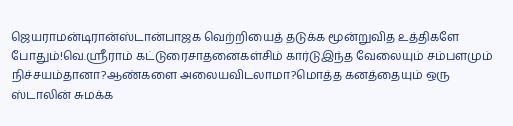ஜெயராமன்டிரான்ஸ்டான்பாஜக வெற்றியைத் தடுக்க மூன்றுவித உத்திகளே போதும்!வெ.ஸ்ரீராம் கட்டுரைசாதனைகள்சிம் கார்டுஇந்த வேலையும் சம்பளமும் நிச்சயம்தானா?ஆண்களை அலையவிடலாமா?மொத்த கனத்தையும் ஒரு ஸ்டாலின் சுமக்க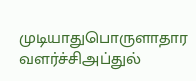முடியாதுபொருளாதார வளர்ச்சிஅப்துல்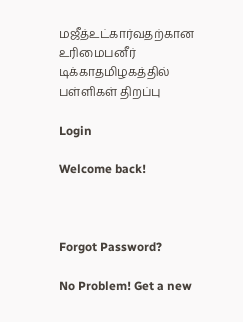மஜீத்உட்கார்வதற்கான உரிமைபனீர் டிக்காதமிழகத்தில் பள்ளிகள் திறப்பு

Login

Welcome back!



Forgot Password?

No Problem! Get a new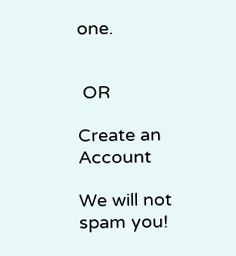one.


 OR

Create an Account

We will not spam you!